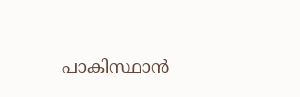പാകിസ്ഥാന്‍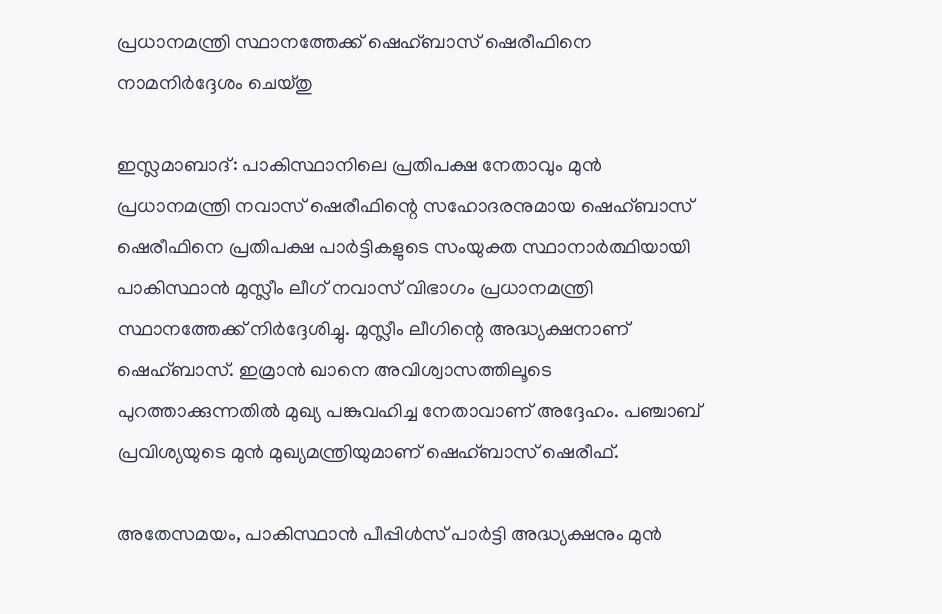പ്രധാനമന്ത്രി സ്ഥാനത്തേക്ക് ഷെഹ്ബാസ് ഷെരീഫിനെ നാമനിര്‍ദ്ദേശം ചെയ്തു

ഇസ്ലമാബാദ്: പാകിസ്ഥാനിലെ പ്രതിപക്ഷ നേതാവും മുന്‍ പ്രധാനമന്ത്രി നവാസ് ഷെരീഫിന്റെ സഹോദരനുമായ ഷെഹ്ബാസ് ഷെരീഫിനെ പ്രതിപക്ഷ പാര്‍ട്ടികളുടെ സംയുക്ത സ്ഥാനാര്‍ത്ഥിയായി പാകിസ്ഥാന്‍ മുസ്ലീം ലീഗ് നവാസ് വിഭാഗം പ്രധാനമന്ത്രി സ്ഥാനത്തേക്ക് നിര്‍ദ്ദേശിച്ചു. മുസ്ലീം ലീഗിന്റെ അദ്ധ്യക്ഷനാണ് ഷെഹ്ബാസ്. ഇമ്രാന്‍ ഖാനെ അവിശ്വാസത്തിലൂടെ പുറത്താക്കുന്നതില്‍ മുഖ്യ പങ്കുവഹിച്ച നേതാവാണ് അദ്ദേഹം. പഞ്ചാബ് പ്രവിശ്യയുടെ മുന്‍ മുഖ്യമന്ത്രിയുമാണ് ഷെഹ്ബാസ് ഷെരീഫ്.

അതേസമയം, പാകിസ്ഥാന്‍ പീപ്പിള്‍സ് പാര്‍ട്ടി അദ്ധ്യക്ഷനും മുന്‍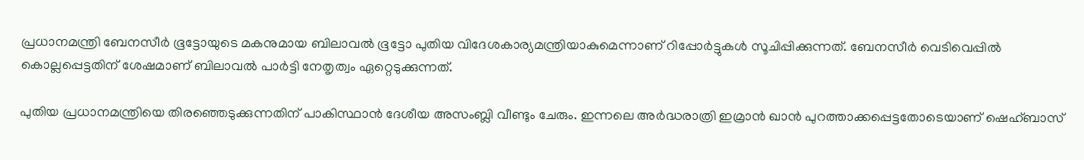പ്രധാനമന്ത്രി ബേനസീര്‍ ഭൂട്ടോയുടെ മകനുമായ ബിലാവല്‍ ഭൂട്ടോ പുതിയ വിദേശകാര്യമന്ത്രിയാകുമെന്നാണ് റിപ്പോര്‍ട്ടുകള്‍ സൂചിപ്പിക്കുന്നത്. ബേനസീര്‍ വെടിവെപ്പില്‍ കൊല്ലപ്പെട്ടതിന് ശേഷമാണ് ബിലാവല്‍ പാര്‍ട്ടി നേതൃത്വം ഏറ്റെടുക്കുന്നത്.

പുതിയ പ്രധാനമന്ത്രിയെ തിരഞ്ഞെടുക്കുന്നതിന് പാകിസ്ഥാന്‍ ദേശീയ അസംബ്ലി വീണ്ടും ചേരും. ഇന്നലെ അര്‍ദ്ധരാത്രി ഇമ്രാന്‍ ഖാന്‍ പുറത്താക്കപ്പെട്ടതോടെയാണ് ഷെഹ്ബാസ്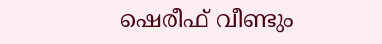ഷെരീഫ് വീണ്ടും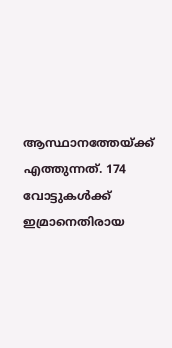ആസ്ഥാനത്തേയ്ക്ക് എത്തുന്നത്. 174 വോട്ടുകള്‍ക്ക് ഇമ്രാനെതിരായ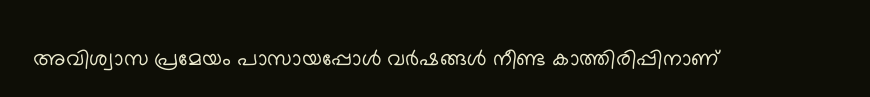അവിശ്വാസ പ്രമേയം പാസായപ്പോള്‍ വര്‍ഷങ്ങള്‍ നീണ്ട കാത്തിരിപ്പിനാണ്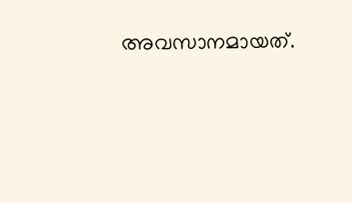അവസാനമായത്.